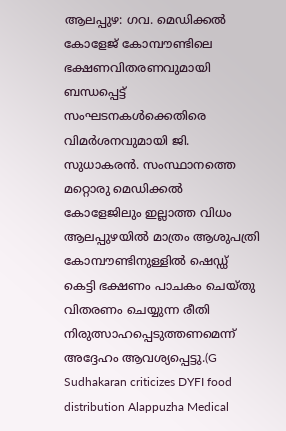ആലപ്പുഴ: ഗവ. മെഡിക്കൽ കോളേജ് കോമ്പൗണ്ടിലെ ഭക്ഷണവിതരണവുമായി ബന്ധപ്പെട്ട് സംഘടനകൾക്കെതിരെ വിമർശനവുമായി ജി. സുധാകരൻ. സംസ്ഥാനത്തെ മറ്റൊരു മെഡിക്കൽ കോളേജിലും ഇല്ലാത്ത വിധം ആലപ്പുഴയിൽ മാത്രം ആശുപത്രി കോമ്പൗണ്ടിനുള്ളിൽ ഷെഡ്ഡ് കെട്ടി ഭക്ഷണം പാചകം ചെയ്തു വിതരണം ചെയ്യുന്ന രീതി നിരുത്സാഹപ്പെടുത്തണമെന്ന് അദ്ദേഹം ആവശ്യപ്പെട്ടു.(G Sudhakaran criticizes DYFI food distribution Alappuzha Medical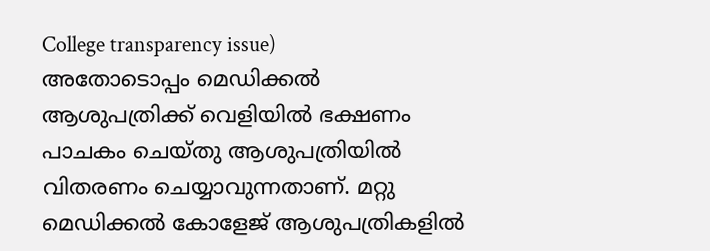College transparency issue)
അതോടൊപ്പം മെഡിക്കൽ ആശുപത്രിക്ക് വെളിയിൽ ഭക്ഷണം പാചകം ചെയ്തു ആശുപത്രിയിൽ വിതരണം ചെയ്യാവുന്നതാണ്. മറ്റു മെഡിക്കൽ കോളേജ് ആശുപത്രികളിൽ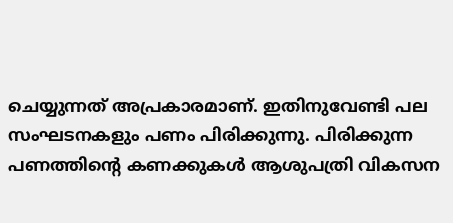ചെയ്യുന്നത് അപ്രകാരമാണ്. ഇതിനുവേണ്ടി പല സംഘടനകളും പണം പിരിക്കുന്നു. പിരിക്കുന്ന പണത്തിന്റെ കണക്കുകൾ ആശുപത്രി വികസന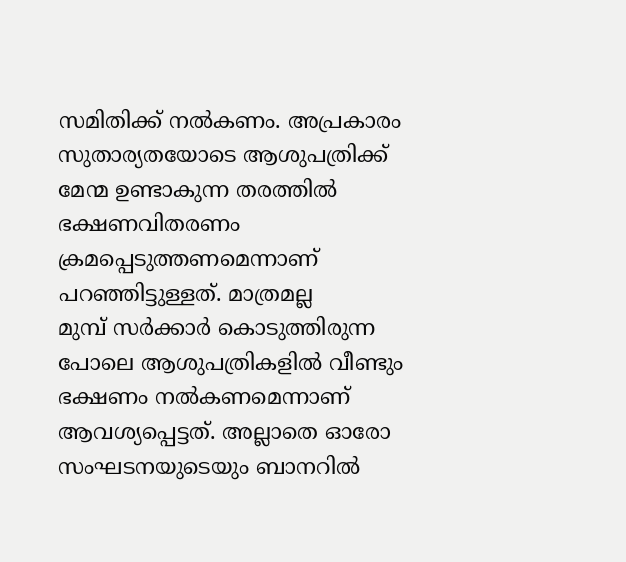സമിതിക്ക് നൽകണം. അപ്രകാരം സുതാര്യതയോടെ ആശുപത്രിക്ക് മേന്മ ഉണ്ടാകുന്ന തരത്തിൽ ഭക്ഷണവിതരണം ക്രമപ്പെടുത്തണമെന്നാണ് പറഞ്ഞിട്ടുള്ളത്. മാത്രമല്ല
മുമ്പ് സർക്കാർ കൊടുത്തിരുന്ന പോലെ ആശുപത്രികളിൽ വീണ്ടും ഭക്ഷണം നൽകണമെന്നാണ് ആവശ്യപ്പെട്ടത്. അല്ലാതെ ഓരോ സംഘടനയുടെയും ബാനറിൽ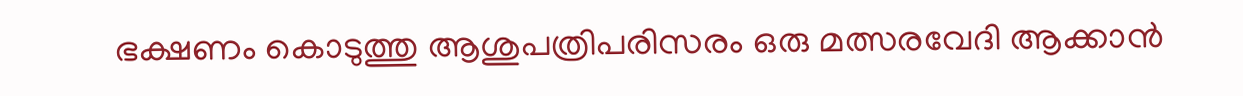ഭക്ഷണം കൊടുത്തു ആശുപത്രിപരിസരം ഒരു മത്സരവേദി ആക്കാൻ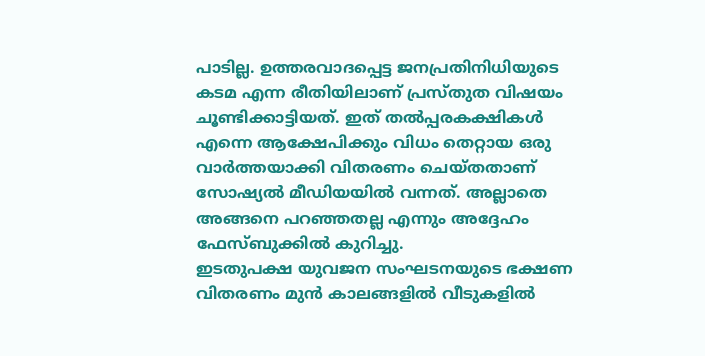പാടില്ല. ഉത്തരവാദപ്പെട്ട ജനപ്രതിനിധിയുടെ കടമ എന്ന രീതിയിലാണ് പ്രസ്തുത വിഷയം ചൂണ്ടിക്കാട്ടിയത്. ഇത് തൽപ്പരകക്ഷികൾ എന്നെ ആക്ഷേപിക്കും വിധം തെറ്റായ ഒരു വാർത്തയാക്കി വിതരണം ചെയ്തതാണ് സോഷ്യൽ മീഡിയയിൽ വന്നത്. അല്ലാതെ അങ്ങനെ പറഞ്ഞതല്ല എന്നും അദ്ദേഹം ഫേസ്ബുക്കിൽ കുറിച്ചു.
ഇടതുപക്ഷ യുവജന സംഘടനയുടെ ഭക്ഷണ വിതരണം മുൻ കാലങ്ങളിൽ വീടുകളിൽ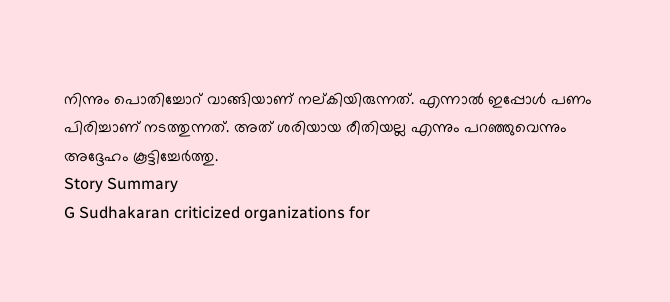നിന്നും പൊതിച്ചോറ് വാങ്ങിയാണ് നല്കിയിരുന്നത്. എന്നാൽ ഇപ്പോൾ പണം പിരിച്ചാണ് നടത്തുന്നത്. അത് ശരിയായ രീതിയല്ല എന്നും പറഞ്ഞുവെന്നും അദ്ദേഹം കൂട്ടിച്ചേർത്തു.
Story Summary
G Sudhakaran criticized organizations for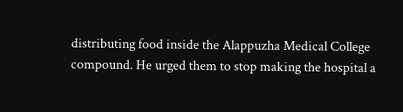distributing food inside the Alappuzha Medical College compound. He urged them to stop making the hospital a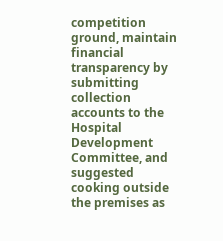competition ground, maintain financial transparency by submitting collection accounts to the Hospital Development Committee, and suggested cooking outside the premises as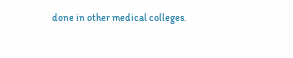done in other medical colleges.